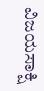ವಿಜಯಸಾಕ್ಷಿ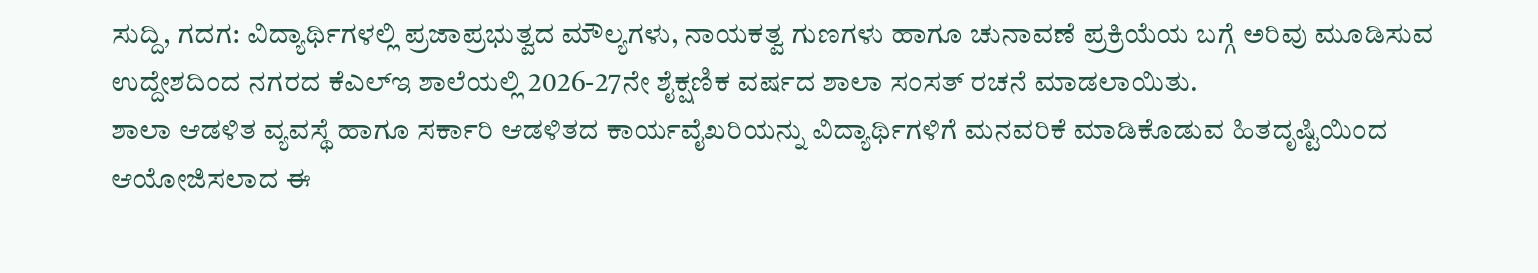ಸುದ್ದಿ, ಗದಗ: ವಿದ್ಯಾರ್ಥಿಗಳಲ್ಲಿ ಪ್ರಜಾಪ್ರಭುತ್ವದ ಮೌಲ್ಯಗಳು, ನಾಯಕತ್ವ ಗುಣಗಳು ಹಾಗೂ ಚುನಾವಣೆ ಪ್ರಕ್ರಿಯೆಯ ಬಗ್ಗೆ ಅರಿವು ಮೂಡಿಸುವ ಉದ್ದೇಶದಿಂದ ನಗರದ ಕೆಎಲ್ಇ ಶಾಲೆಯಲ್ಲಿ 2026-27ನೇ ಶೈಕ್ಷಣಿಕ ವರ್ಷದ ಶಾಲಾ ಸಂಸತ್ ರಚನೆ ಮಾಡಲಾಯಿತು.
ಶಾಲಾ ಆಡಳಿತ ವ್ಯವಸ್ಥೆ ಹಾಗೂ ಸರ್ಕಾರಿ ಆಡಳಿತದ ಕಾರ್ಯವೈಖರಿಯನ್ನು ವಿದ್ಯಾರ್ಥಿಗಳಿಗೆ ಮನವರಿಕೆ ಮಾಡಿಕೊಡುವ ಹಿತದೃಷ್ಟಿಯಿಂದ ಆಯೋಜಿಸಲಾದ ಈ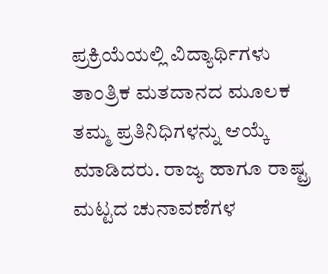ಪ್ರಕ್ರಿಯೆಯಲ್ಲಿ ವಿದ್ಯಾರ್ಥಿಗಳು ತಾಂತ್ರಿಕ ಮತದಾನದ ಮೂಲಕ ತಮ್ಮ ಪ್ರತಿನಿಧಿಗಳನ್ನು ಆಯ್ಕೆ ಮಾಡಿದರು. ರಾಜ್ಯ ಹಾಗೂ ರಾಷ್ಟ್ರ ಮಟ್ಟದ ಚುನಾವಣೆಗಳ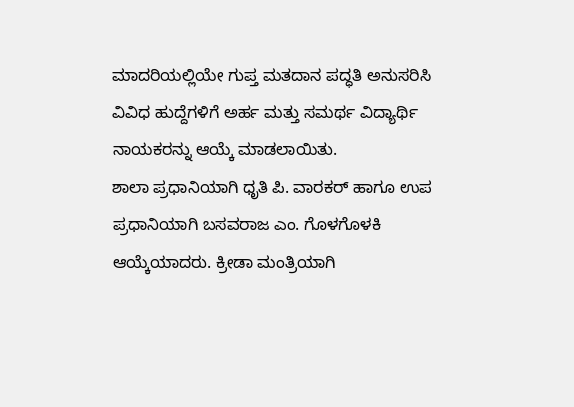ಮಾದರಿಯಲ್ಲಿಯೇ ಗುಪ್ತ ಮತದಾನ ಪದ್ಧತಿ ಅನುಸರಿಸಿ ವಿವಿಧ ಹುದ್ದೆಗಳಿಗೆ ಅರ್ಹ ಮತ್ತು ಸಮರ್ಥ ವಿದ್ಯಾರ್ಥಿ ನಾಯಕರನ್ನು ಆಯ್ಕೆ ಮಾಡಲಾಯಿತು.
ಶಾಲಾ ಪ್ರಧಾನಿಯಾಗಿ ಧೃತಿ ಪಿ. ವಾರಕರ್ ಹಾಗೂ ಉಪ ಪ್ರಧಾನಿಯಾಗಿ ಬಸವರಾಜ ಎಂ. ಗೊಳಗೊಳಕಿ ಆಯ್ಕೆಯಾದರು. ಕ್ರೀಡಾ ಮಂತ್ರಿಯಾಗಿ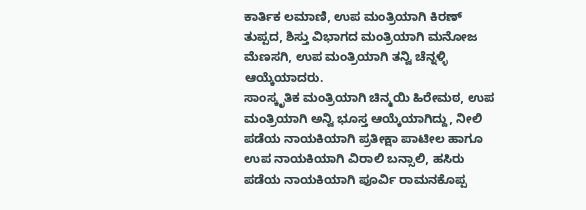ಕಾರ್ತಿಕ ಲಮಾಣಿ, ಉಪ ಮಂತ್ರಿಯಾಗಿ ಕಿರಣ್ ತುಪ್ಪದ, ಶಿಸ್ತು ವಿಭಾಗದ ಮಂತ್ರಿಯಾಗಿ ಮನೋಜ ಮೆಣಸಗಿ, ಉಪ ಮಂತ್ರಿಯಾಗಿ ತನ್ವಿ ಚೆನ್ನಳ್ಳಿ ಆಯ್ಕೆಯಾದರು.
ಸಾಂಸ್ಕೃತಿಕ ಮಂತ್ರಿಯಾಗಿ ಚಿನ್ಮಯಿ ಹಿರೇಮಠ, ಉಪ ಮಂತ್ರಿಯಾಗಿ ಅನ್ವಿ ಭೂಸ್ತ ಆಯ್ಕೆಯಾಗಿದ್ದು, ನೀಲಿ ಪಡೆಯ ನಾಯಕಿಯಾಗಿ ಪ್ರತೀಕ್ಷಾ ಪಾಟೀಲ ಹಾಗೂ ಉಪ ನಾಯಕಿಯಾಗಿ ವಿರಾಲಿ ಬನ್ಸಾಲಿ, ಹಸಿರು ಪಡೆಯ ನಾಯಕಿಯಾಗಿ ಪೂರ್ವಿ ರಾಮನಕೊಪ್ಪ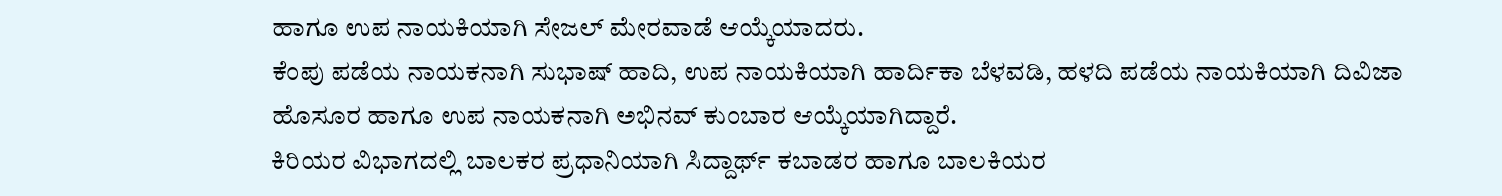ಹಾಗೂ ಉಪ ನಾಯಕಿಯಾಗಿ ಸೇಜಲ್ ಮೇರವಾಡೆ ಆಯ್ಕೆಯಾದರು.
ಕೆಂಪು ಪಡೆಯ ನಾಯಕನಾಗಿ ಸುಭಾಷ್ ಹಾದಿ, ಉಪ ನಾಯಕಿಯಾಗಿ ಹಾರ್ದಿಕಾ ಬೆಳವಡಿ, ಹಳದಿ ಪಡೆಯ ನಾಯಕಿಯಾಗಿ ದಿವಿಜಾ ಹೊಸೂರ ಹಾಗೂ ಉಪ ನಾಯಕನಾಗಿ ಅಭಿನವ್ ಕುಂಬಾರ ಆಯ್ಕೆಯಾಗಿದ್ದಾರೆ.
ಕಿರಿಯರ ವಿಭಾಗದಲ್ಲಿ ಬಾಲಕರ ಪ್ರಧಾನಿಯಾಗಿ ಸಿದ್ದಾರ್ಥ್ ಕಬಾಡರ ಹಾಗೂ ಬಾಲಕಿಯರ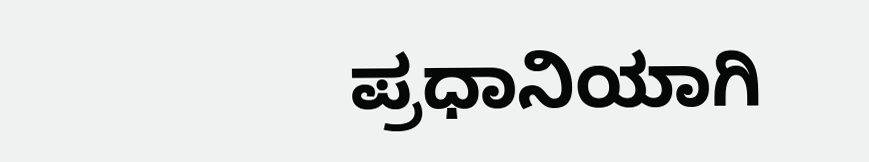ಪ್ರಧಾನಿಯಾಗಿ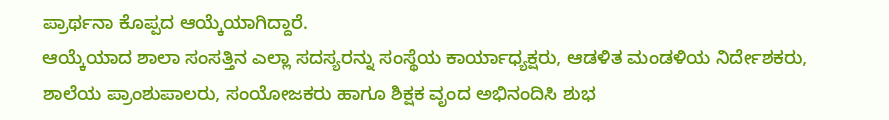ಪ್ರಾರ್ಥನಾ ಕೊಪ್ಪದ ಆಯ್ಕೆಯಾಗಿದ್ದಾರೆ.
ಆಯ್ಕೆಯಾದ ಶಾಲಾ ಸಂಸತ್ತಿನ ಎಲ್ಲಾ ಸದಸ್ಯರನ್ನು ಸಂಸ್ಥೆಯ ಕಾರ್ಯಾಧ್ಯಕ್ಷರು, ಆಡಳಿತ ಮಂಡಳಿಯ ನಿರ್ದೇಶಕರು, ಶಾಲೆಯ ಪ್ರಾಂಶುಪಾಲರು, ಸಂಯೋಜಕರು ಹಾಗೂ ಶಿಕ್ಷಕ ವೃಂದ ಅಭಿನಂದಿಸಿ ಶುಭ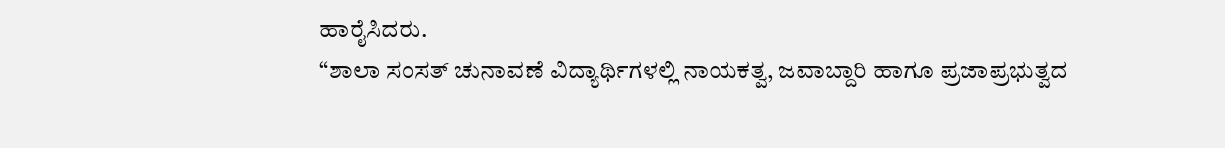ಹಾರೈಸಿದರು.
“ಶಾಲಾ ಸಂಸತ್ ಚುನಾವಣೆ ವಿದ್ಯಾರ್ಥಿಗಳಲ್ಲಿ ನಾಯಕತ್ವ, ಜವಾಬ್ದಾರಿ ಹಾಗೂ ಪ್ರಜಾಪ್ರಭುತ್ವದ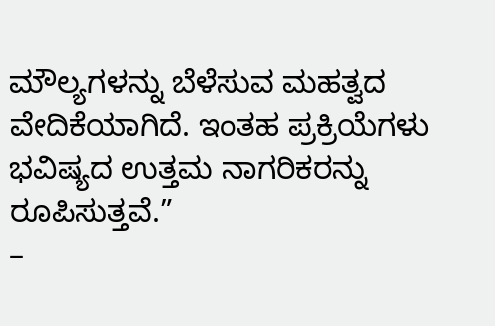ಮೌಲ್ಯಗಳನ್ನು ಬೆಳೆಸುವ ಮಹತ್ವದ ವೇದಿಕೆಯಾಗಿದೆ. ಇಂತಹ ಪ್ರಕ್ರಿಯೆಗಳು ಭವಿಷ್ಯದ ಉತ್ತಮ ನಾಗರಿಕರನ್ನು ರೂಪಿಸುತ್ತವೆ.”
–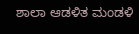ಶಾಲಾ ಆಡಳಿತ ಮಂಡಳಿ